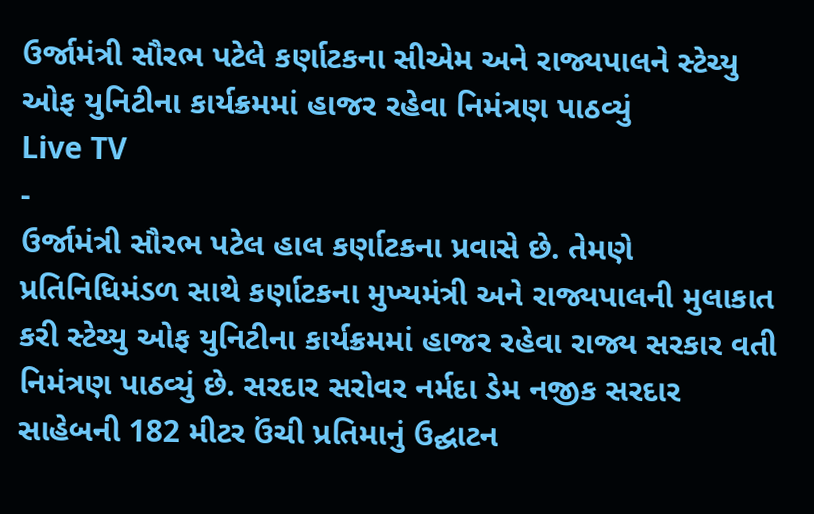ઉર્જામંત્રી સૌરભ પટેલે કર્ણાટકના સીએમ અને રાજ્યપાલને સ્ટેચ્યુ ઓફ યુનિટીના કાર્યક્રમમાં હાજર રહેવા નિમંત્રણ પાઠવ્યું
Live TV
-
ઉર્જામંત્રી સૌરભ પટેલ હાલ કર્ણાટકના પ્રવાસે છે. તેમણે પ્રતિનિધિમંડળ સાથે કર્ણાટકના મુખ્યમંત્રી અને રાજ્યપાલની મુલાકાત કરી સ્ટેચ્યુ ઓફ યુનિટીના કાર્યક્રમમાં હાજર રહેવા રાજ્ય સરકાર વતી નિમંત્રણ પાઠવ્યું છે. સરદાર સરોવર નર્મદા ડેમ નજીક સરદાર સાહેબની 182 મીટર ઉંચી પ્રતિમાનું ઉદ્ઘાટન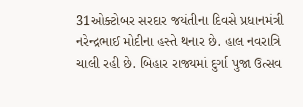31ઓક્ટોબર સરદાર જયંતીના દિવસે પ્રધાનમંત્રી નરેન્દ્રભાઈ મોદીના હસ્તે થનાર છે. હાલ નવરાત્રિ ચાલી રહી છે. બિહાર રાજ્યમાં દુર્ગા પુજા ઉત્સવ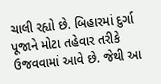ચાલી રહ્યો છે. બિહારમાં દુર્ગા પૂજાને મોટા તહેવાર તરીકે ઉજવવામાં આવે છે. જેથી આ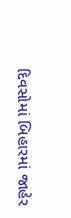દિવસોમાં બિહારમાં જાહેર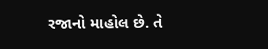રજાનો માહોલ છે. તે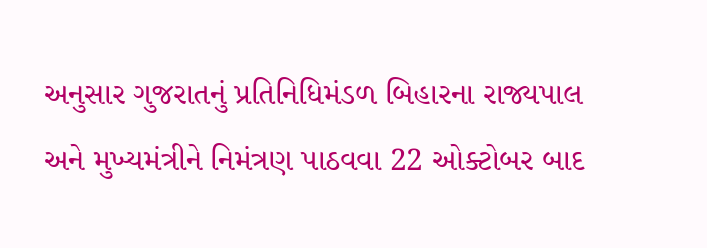અનુસાર ગુજરાતનું પ્રતિનિધિમંડળ બિહારના રાજ્યપાલ અને મુખ્યમંત્રીને નિમંત્રણ પાઠવવા 22 ઓક્ટોબર બાદ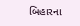બિહારના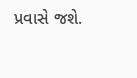પ્રવાસે જશે.